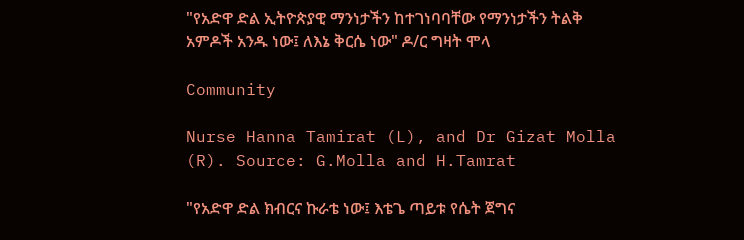"የአድዋ ድል ኢትዮጵያዊ ማንነታችን ከተገነባባቸው የማንነታችን ትልቅ አምዶች አንዱ ነው፤ ለእኔ ቅርሴ ነው" ዶ/ር ግዛት ሞላ

Community

Nurse Hanna Tamirat (L), and Dr Gizat Molla (R). Source: G.Molla and H.Tamrat

"የአድዋ ድል ክብርና ኩራቴ ነው፤ እቴጌ ጣይቱ የሴት ጀግና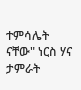ተምሳሌት ናቸው" ነርስ ሃና ታምራት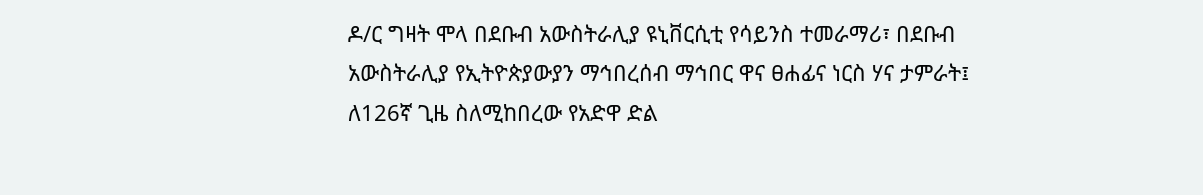ዶ/ር ግዛት ሞላ በደቡብ አውስትራሊያ ዩኒቨርሲቲ የሳይንስ ተመራማሪ፣ በደቡብ አውስትራሊያ የኢትዮጵያውያን ማኅበረሰብ ማኅበር ዋና ፀሐፊና ነርስ ሃና ታምራት፤ ለ126ኛ ጊዜ ስለሚከበረው የአድዋ ድል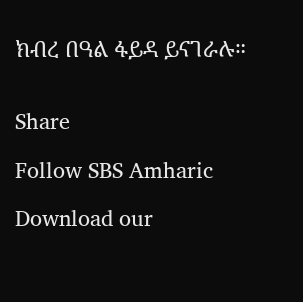ክብረ በዓል ፋይዳ ይናገራሉ።


Share

Follow SBS Amharic

Download our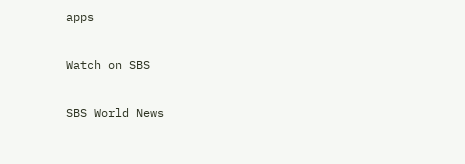apps

Watch on SBS

SBS World News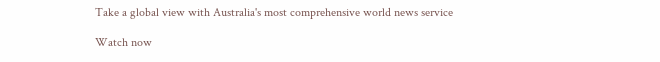Take a global view with Australia's most comprehensive world news service

Watch now